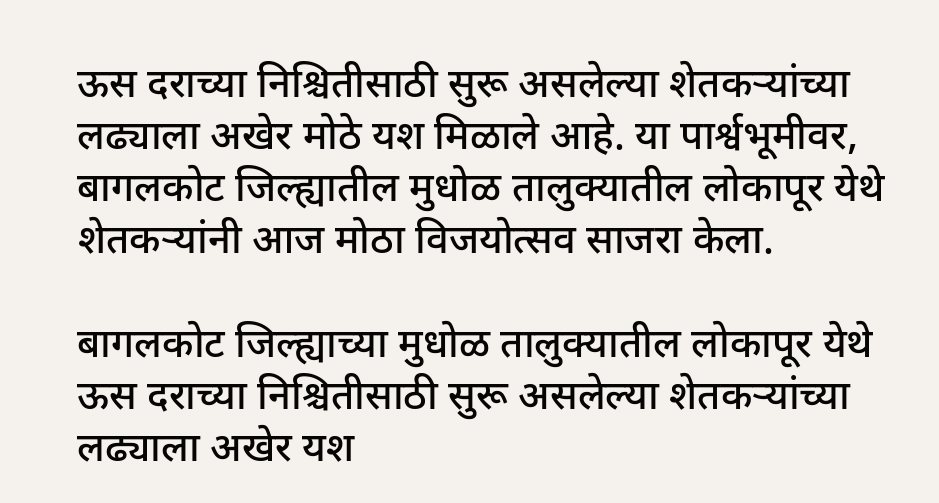ऊस दराच्या निश्चितीसाठी सुरू असलेल्या शेतकऱ्यांच्या लढ्याला अखेर मोठे यश मिळाले आहे. या पार्श्वभूमीवर, बागलकोट जिल्ह्यातील मुधोळ तालुक्यातील लोकापूर येथे शेतकऱ्यांनी आज मोठा विजयोत्सव साजरा केला.

बागलकोट जिल्ह्याच्या मुधोळ तालुक्यातील लोकापूर येथे ऊस दराच्या निश्चितीसाठी सुरू असलेल्या शेतकऱ्यांच्या लढ्याला अखेर यश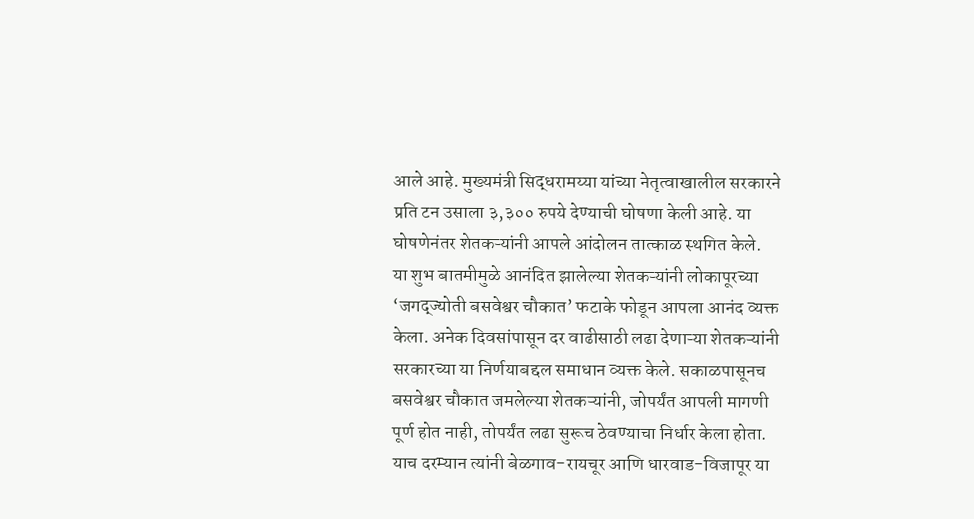आले आहे. मुख्यमंत्री सिद्धरामय्या यांच्या नेतृत्वाखालील सरकारने प्रति टन उसाला ३,३०० रुपये देण्याची घोषणा केली आहे. या घोषणेनंतर शेतकऱ्यांनी आपले आंदोलन तात्काळ स्थगित केले.
या शुभ बातमीमुळे आनंदित झालेल्या शेतकऱ्यांनी लोकापूरच्या ‘जगद्ज्योती बसवेश्वर चौकात’ फटाके फोडून आपला आनंद व्यक्त केला. अनेक दिवसांपासून दर वाढीसाठी लढा देणाऱ्या शेतकऱ्यांनी सरकारच्या या निर्णयाबद्दल समाधान व्यक्त केले. सकाळपासूनच बसवेश्वर चौकात जमलेल्या शेतकऱ्यांनी, जोपर्यंत आपली मागणी पूर्ण होत नाही, तोपर्यंत लढा सुरूच ठेवण्याचा निर्धार केला होता. याच दरम्यान त्यांनी बेळगाव-रायचूर आणि धारवाड-विजापूर या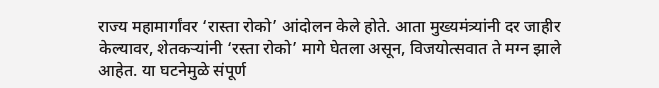राज्य महामार्गांवर ‘रास्ता रोको’ आंदोलन केले होते. आता मुख्यमंत्र्यांनी दर जाहीर केल्यावर, शेतकऱ्यांनी ‘रस्ता रोको’ मागे घेतला असून, विजयोत्सवात ते मग्न झाले आहेत. या घटनेमुळे संपूर्ण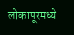लोकापूरमध्ये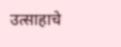उत्साहाचे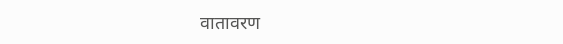वातावरण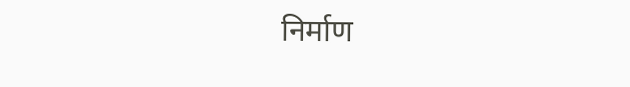निर्माण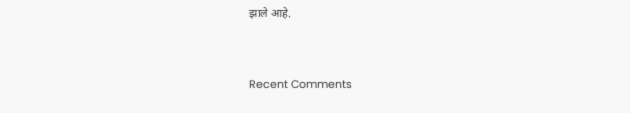झाले आहे.


Recent Comments